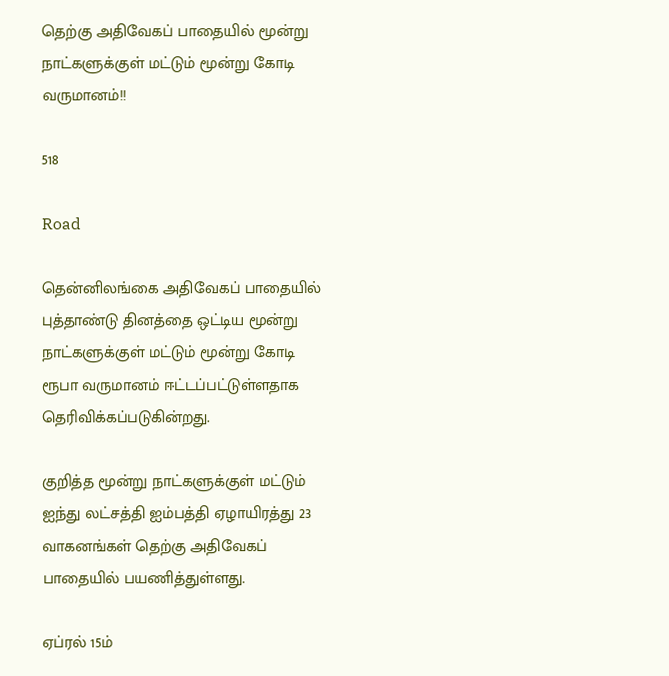தெற்கு அதிவேகப் பாதையில் மூன்று நாட்களுக்குள் மட்டும் மூன்று கோடி வருமானம்!!

518

Road

தென்னிலங்கை அதிவேகப் பாதையில் புத்தாண்டு தினத்தை ஒட்டிய மூன்று நாட்களுக்குள் மட்டும் மூன்று கோடி ரூபா வருமானம் ஈட்டப்பட்டுள்ளதாக தெரிவிக்கப்படுகின்றது.

குறித்த மூன்று நாட்களுக்குள் மட்டும் ஐந்து லட்சத்தி ஐம்பத்தி ஏழாயிரத்து 23 வாகனங்கள் தெற்கு அதிவேகப் பாதையில் பயணித்துள்ளது.

ஏப்ரல் 15ம்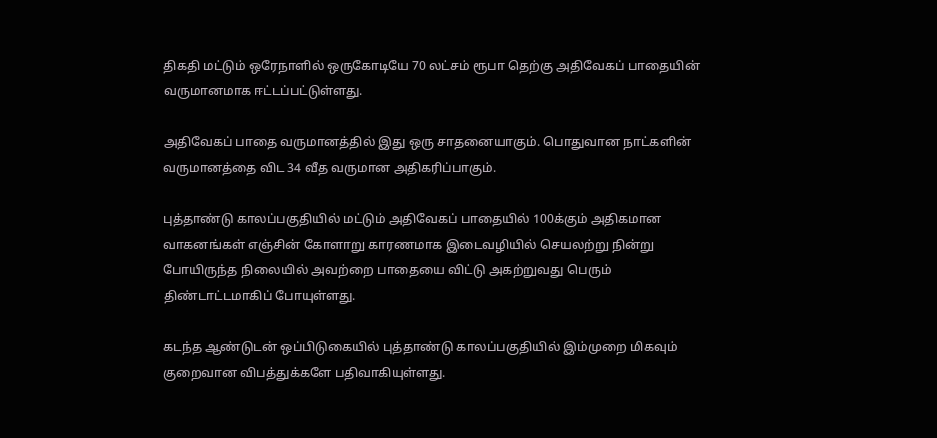திகதி மட்டும் ஒரேநாளில் ஒருகோடியே 70 லட்சம் ரூபா தெற்கு அதிவேகப் பாதையின் வருமானமாக ஈட்டப்பட்டுள்ளது.

அதிவேகப் பாதை வருமானத்தில் இது ஒரு சாதனையாகும். பொதுவான நாட்களின் வருமானத்தை விட 34 வீத வருமான அதிகரிப்பாகும்.

புத்தாண்டு காலப்பகுதியில் மட்டும் அதிவேகப் பாதையில் 100க்கும் அதிகமான வாகனங்கள் எஞ்சின் கோளாறு காரணமாக இடைவழியில் செயலற்று நின்று போயிருந்த நிலையில் அவற்றை பாதையை விட்டு அகற்றுவது பெரும் திண்டாட்டமாகிப் போயுள்ளது.

கடந்த ஆண்டுடன் ஒப்பிடுகையில் புத்தாண்டு காலப்பகுதியில் இம்முறை மிகவும் குறைவான விபத்துக்களே பதிவாகியுள்ளது.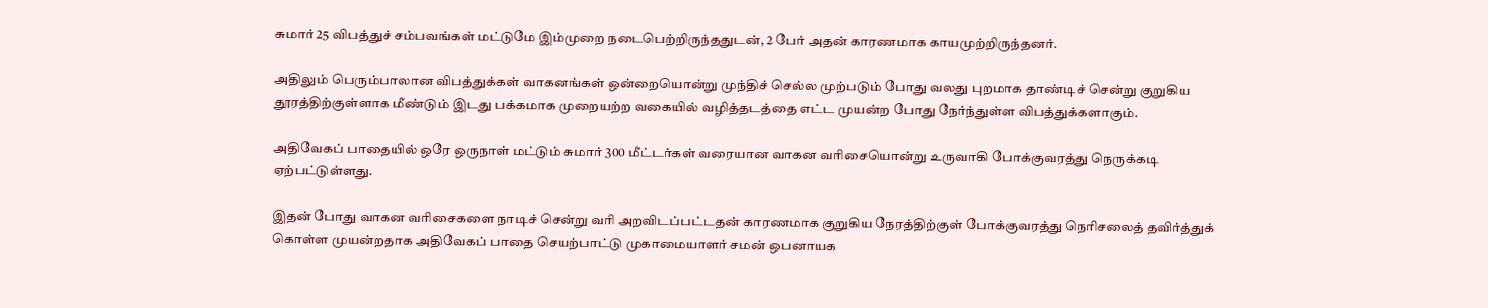சுமார் 25 விபத்துச் சம்பவங்கள் மட்டுமே இம்முறை நடைபெற்றிருந்ததுடன், 2 பேர் அதன் காரணமாக காயமுற்றிருந்தனர்.

அதிலும் பெரும்பாலான விபத்துக்கள் வாகனங்கள் ஒன்றையொன்று முந்திச் செல்ல முற்படும் போது வலது புறமாக தாண்டிச் சென்று குறுகிய தூரத்திற்குள்ளாக மீண்டும் இடது பக்கமாக முறையற்ற வகையில் வழித்தடத்தை எட்ட முயன்ற போது நேர்ந்துள்ள விபத்துக்களாகும்.

அதிவேகப் பாதையில் ஒரே ஒருநாள் மட்டும் சுமார் 300 மீட்டர்கள் வரையான வாகன வரிசையொன்று உருவாகி போக்குவரத்து நெருக்கடி ஏற்பட்டுள்ளது.

இதன் போது வாகன வரிசைகளை நாடிச் சென்று வரி அறவிடப்பட்டதன் காரணமாக குறுகிய நேரத்திற்குள் போக்குவரத்து நெரிசலைத் தவிர்த்துக் கொள்ள முயன்றதாக அதிவேகப் பாதை செயற்பாட்டு முகாமையாளர் சமன் ஒபனாயக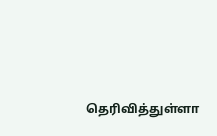தெரிவித்துள்ளா